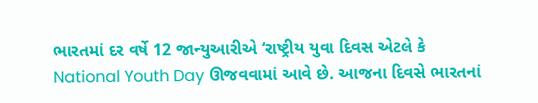ભારતમાં દર વર્ષે 12 જાન્યુઆરીએ ‘રાષ્ટ્રીય યુવા દિવસ એટલે કે National Youth Day ઊજવવામાં આવે છે. આજના દિવસે ભારતનાં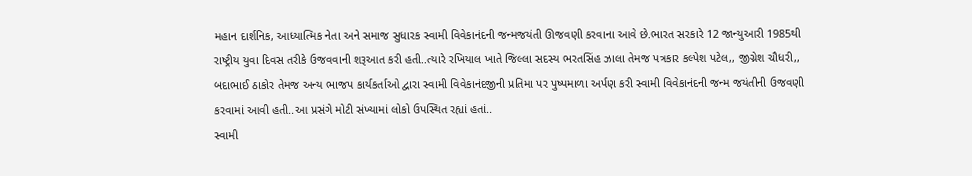મહાન દાર્શનિક, આધ્યાત્મિક નેતા અને સમાજ સુધારક સ્વામી વિવેકાનંદની જન્મજયંતી ઊજવણી કરવાના આવે છે.ભારત સરકારે 12 જાન્યુઆરી 1985થી રાષ્ટ્રીય યુવા દિવસ તરીકે ઉજવવાની શરૂઆત કરી હતી..ત્યારે રખિયાલ ખાતે જિલ્લા સદસ્ય ભરતસિંહ ઝાલા તેમજ પત્રકાર કલ્પેશ પટેલ,, જીગ્નેશ ચૌધરી,, બદાભાઈ ઠાકોર તેમજ અન્ય ભાજપ કાર્યકર્તાઓ દ્વારા સ્વામી વિવેકાનંદજીની પ્રતિમા પર પુષ્પમાળા અર્પણ કરી સ્વામી વિવેકાનંદની જન્મ જયંતીની ઉજવણી કરવામાં આવી હતી..આ પ્રસંગે મોટી સંખ્યામાં લોકો ઉપસ્થિત રહ્યાં હતાં..
સ્વામી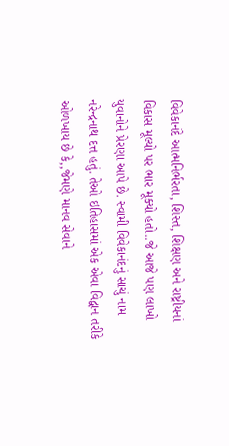વિવેકાનંદે આત્મનિર્ભરતા, શિસ્ત, શિક્ષણ અને રાષ્ટ્રીયનાં વિકાસ મૂલ્યો પર ભાર મૂક્યો હતો..જે આજે પણ લાખો યુવાનોને પ્રેરણા આપે છે. સ્વામી વિવેકાનંદનું સાચું નામ નરેન્દ્રનાથ દત્ત હતું. તેઓ ઇતિહાસમાં એક એવા વિદ્વાન તરીકે ઓળખાય છે કે,,જેમણે માનવ સેવાને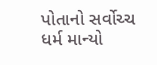પોતાનો સર્વોચ્ચ ધર્મ માન્યો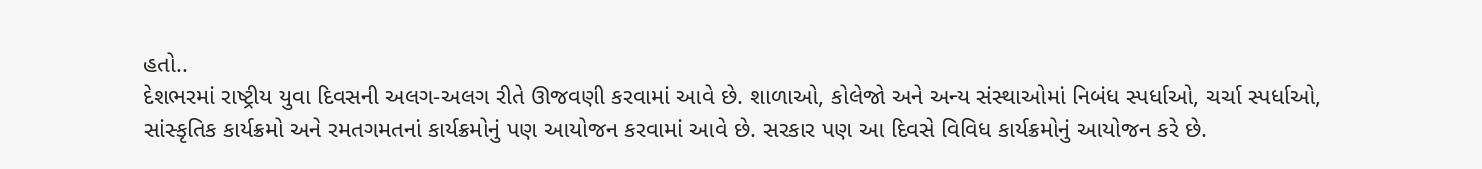હતો..
દેશભરમાં રાષ્ટ્રીય યુવા દિવસની અલગ-અલગ રીતે ઊજવણી કરવામાં આવે છે. શાળાઓ, કોલેજો અને અન્ય સંસ્થાઓમાં નિબંધ સ્પર્ધાઓ, ચર્ચા સ્પર્ધાઓ, સાંસ્કૃતિક કાર્યક્રમો અને રમતગમતનાં કાર્યક્રમોનું પણ આયોજન કરવામાં આવે છે. સરકાર પણ આ દિવસે વિવિધ કાર્યક્રમોનું આયોજન કરે છે.